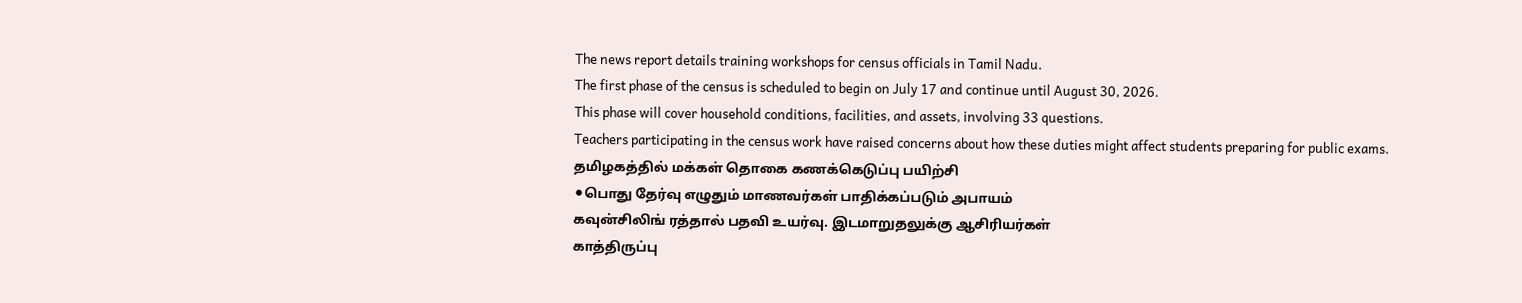The news report details training workshops for census officials in Tamil Nadu.
The first phase of the census is scheduled to begin on July 17 and continue until August 30, 2026.
This phase will cover household conditions, facilities, and assets, involving 33 questions.
Teachers participating in the census work have raised concerns about how these duties might affect students preparing for public exams.
தமிழகத்தில் மக்கள் தொகை கணக்கெடுப்பு பயிற்சி
⚫பொது தேர்வு எழுதும் மாணவர்கள் பாதிக்கப்படும் அபாயம்
கவுன்சிலிங் ரத்தால் பதவி உயர்வு. இடமாறுதலுக்கு ஆசிரியர்கள்
காத்திருப்பு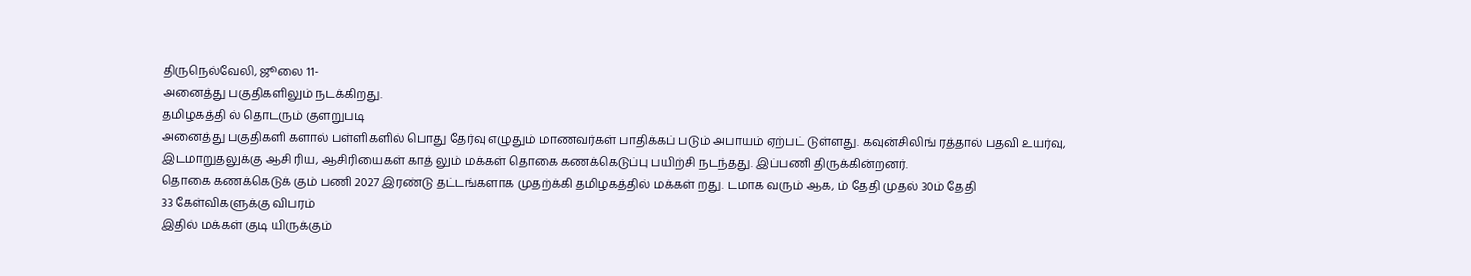திருநெல்வேலி, ஜூலை 11-
அனைத்து பகுதிகளிலும் நடக்கிறது.
தமிழகத்தி ல் தொடரும் குளறுபடி
அனைத்து பகுதிகளி களால் பள்ளிகளில் பொது தேர்வு எழுதும் மாணவர்கள் பாதிக்கப் படும் அபாயம் ஏற்பட் டுள்ளது. கவுன்சிலிங் ரத்தால் பதவி உயர்வு, இடமாறுதலுக்கு ஆசி ரிய, ஆசிரியைகள் காத் லும் மக்கள் தொகை கணக்கெடுப்பு பயிற்சி நடந்தது. இப்பணி திருக்கின்றனர்.
தொகை கணக்கெடுக் கும் பணி 2027 இரண்டு தட்டங்களாக முதற்க்கி தமிழகத்தில் மக்கள் றது. டமாக வரும் ஆக, ம் தேதி முதல் 30ம் தேதி
33 கேள்விகளுக்கு விபரம்
இதில் மக்கள் குடி யிருக்கும்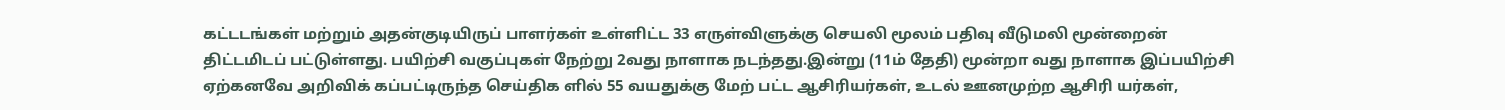கட்டடங்கள் மற்றும் அதன்குடியிருப் பாளர்கள் உள்ளிட்ட 33 எருள்விளுக்கு செயலி மூலம் பதிவு வீடுமலி மூன்றைன் திட்டமிடப் பட்டுள்ளது. பயிற்சி வகுப்புகள் நேற்று 2வது நாளாக நடந்தது.இன்று (11ம் தேதி) மூன்றா வது நாளாக இப்பயிற்சி
ஏற்கனவே அறிவிக் கப்பட்டிருந்த செய்திக ளில் 55 வயதுக்கு மேற் பட்ட ஆசிரியர்கள், உடல் ஊனமுற்ற ஆசிரி யர்கள்,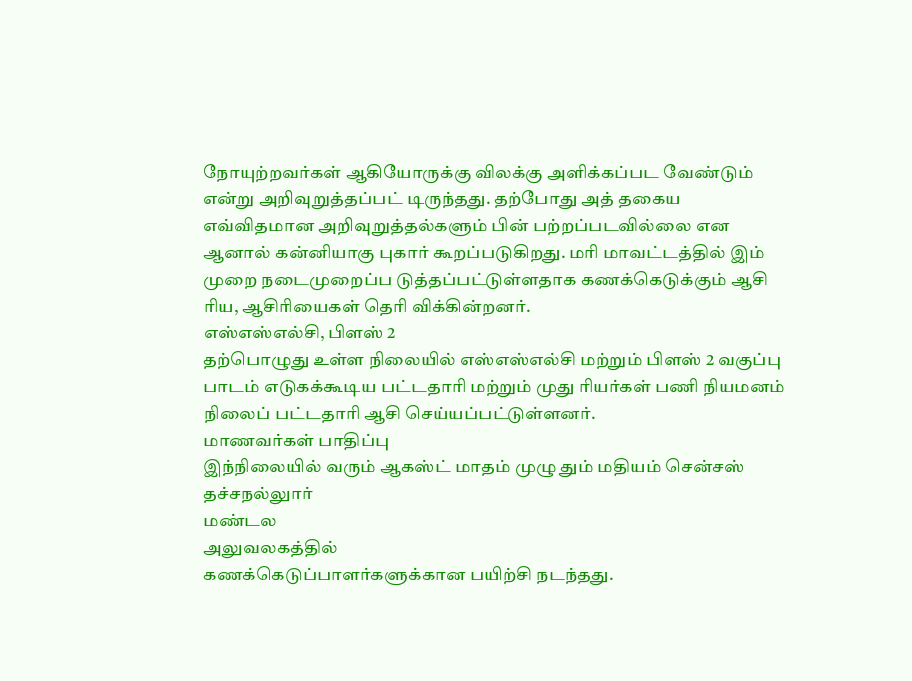நோயுற்றவர்கள் ஆகியோருக்கு விலக்கு அளிக்கப்பட வேண்டும் என்று அறிவுறுத்தப்பட் டிருந்தது. தற்போது அத் தகைய எவ்விதமான அறிவுறுத்தல்களும் பின் பற்றப்படவில்லை என ஆனால் கன்னியாகு புகார் கூறப்படுகிறது. மரி மாவட்டத்தில் இம் முறை நடைமுறைப்ப டுத்தப்பட்டுள்ளதாக கணக்கெடுக்கும் ஆசி ரிய, ஆசிரியைகள் தெரி விக்கின்றனர்.
எஸ்எஸ்எல்சி, பிளஸ் 2
தற்பொழுது உள்ள நிலையில் எஸ்எஸ்எல்சி மற்றும் பிளஸ் 2 வகுப்பு பாடம் எடுகக்கூடிய பட்டதாரி மற்றும் முது ரியர்கள் பணி நியமனம் நிலைப் பட்டதாரி ஆசி செய்யப்பட்டுள்ளனர்.
மாணவர்கள் பாதிப்பு
இந்நிலையில் வரும் ஆகஸ்ட் மாதம் முழு தும் மதியம் சென்சஸ்
தச்சநல்லுார்
மண்டல
அலுவலகத்தில்
கணக்கெடுப்பாளர்களுக்கான பயிற்சி நடந்தது.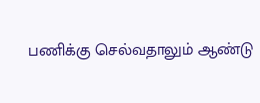பணிக்கு செல்வதாலும் ஆண்டு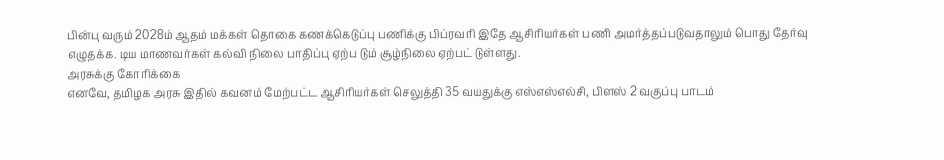பின்பு வரும் 2028ம் ஆதம் மக்கள் தொகை கணக்கெடுப்பு பணிக்கு பிப்ரவரி இதே ஆசிரியர்கள் பணி அமர்த்தப்படுவதாலும் பொது தேர்வு எழுதக்க. டிய மாணவர்கள் கல்வி நிலை பாதிப்பு ஏற்ப டும் சூழ்நிலை ஏற்பட் டுள்ளது.
அரசுக்கு கோரிக்கை
எனவே, தமிழக அரசு இதில் கவனம் மேற்பட்ட ஆசிரியர்கள் செலுத்தி 35 வயதுக்கு எஸ்எஸ்எல்சி, பிளஸ் 2 வகுப்பு பாடம்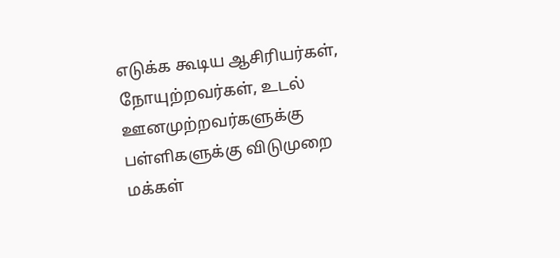எடுக்க கூடிய ஆசிரியர்கள், நோயுற்றவர்கள், உடல் ஊனமுற்றவர்களுக்கு
பள்ளிகளுக்கு விடுமுறை
மக்கள்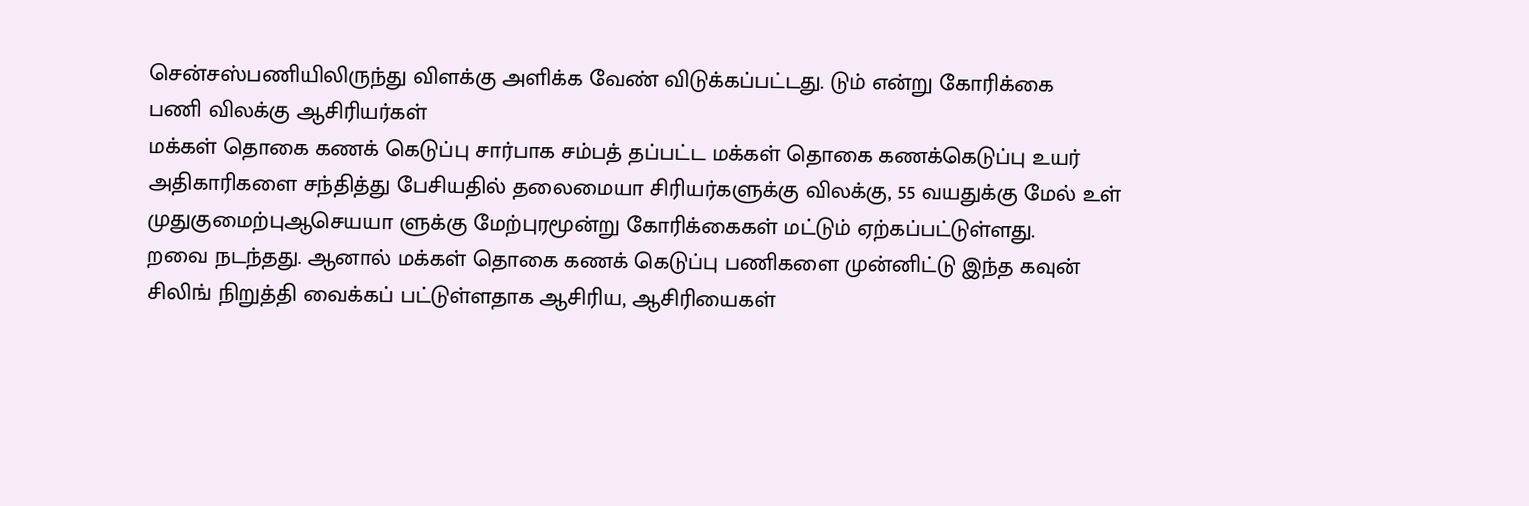சென்சஸ்பணியிலிருந்து விளக்கு அளிக்க வேண் விடுக்கப்பட்டது. டும் என்று கோரிக்கை
பணி விலக்கு ஆசிரியர்கள்
மக்கள் தொகை கணக் கெடுப்பு சார்பாக சம்பத் தப்பட்ட மக்கள் தொகை கணக்கெடுப்பு உயர் அதிகாரிகளை சந்தித்து பேசியதில் தலைமையா சிரியர்களுக்கு விலக்கு, 55 வயதுக்கு மேல் உள் முதுகுமைற்புஆசெயயா ளுக்கு மேற்புரமூன்று கோரிக்கைகள் மட்டும் ஏற்கப்பட்டுள்ளது.
றவை நடந்தது. ஆனால் மக்கள் தொகை கணக் கெடுப்பு பணிகளை முன்னிட்டு இந்த கவுன் சிலிங் நிறுத்தி வைக்கப் பட்டுள்ளதாக ஆசிரிய, ஆசிரியைகள்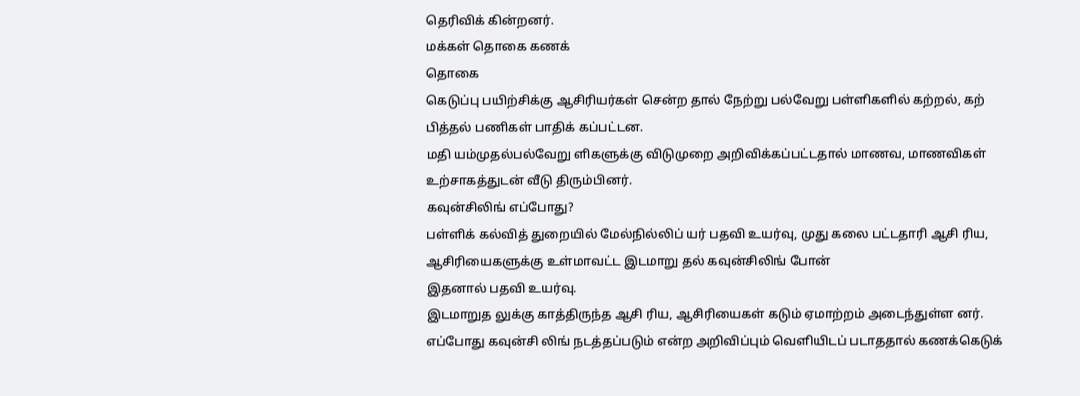தெரிவிக் கின்றனர்.
மக்கள் தொகை கணக்
தொகை
கெடுப்பு பயிற்சிக்கு ஆசிரியர்கள் சென்ற தால் நேற்று பல்வேறு பள்ளிகளில் கற்றல், கற் பித்தல் பணிகள் பாதிக் கப்பட்டன.
மதி யம்முதல்பல்வேறு ளிகளுக்கு விடுமுறை அறிவிக்கப்பட்டதால் மாணவ, மாணவிகள் உற்சாகத்துடன் வீடு திரும்பினர்.
கவுன்சிலிங் எப்போது?
பள்ளிக் கல்வித் துறையில் மேல்நில்லிப் யர் பதவி உயர்வு, முது கலை பட்டதாரி ஆசி ரிய, ஆசிரியைகளுக்கு உள்மாவட்ட இடமாறு தல் கவுன்சிலிங் போன்
இதனால் பதவி உயர்வு.
இடமாறுத லுக்கு காத்திருந்த ஆசி ரிய, ஆசிரியைகள் கடும் ஏமாற்றம் அடைந்துள்ள னர். எப்போது கவுன்சி லிங் நடத்தப்படும் என்ற அறிவிப்பும் வெளியிடப் படாததால் கணக்கெடுக்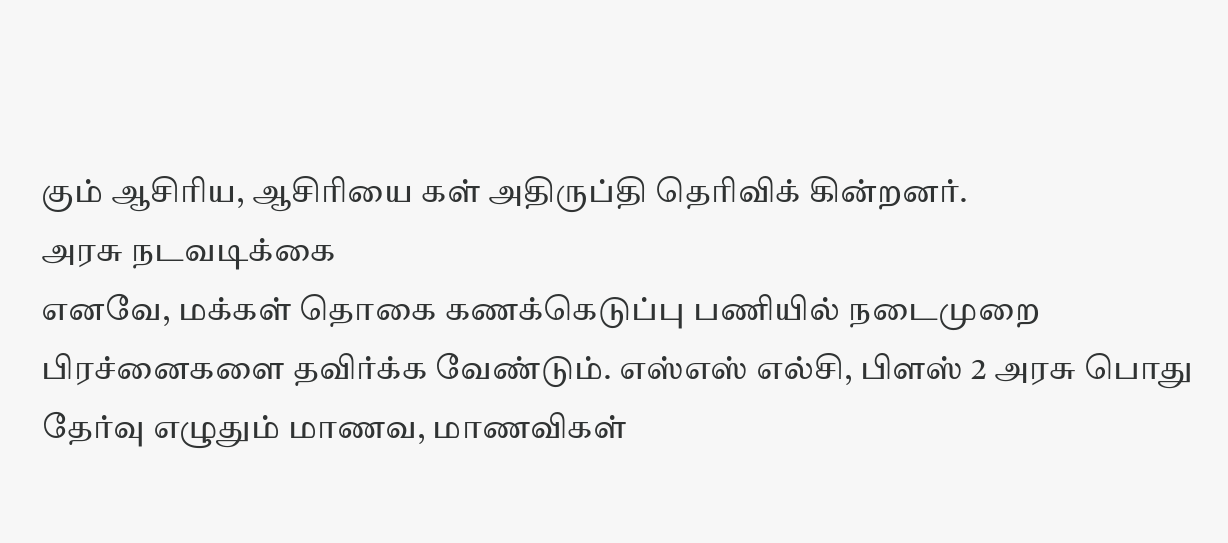கும் ஆசிரிய, ஆசிரியை கள் அதிருப்தி தெரிவிக் கின்றனர்.
அரசு நடவடிக்கை
எனவே, மக்கள் தொகை கணக்கெடுப்பு பணியில் நடைமுறை பிரச்னைகளை தவிர்க்க வேண்டும். எஸ்எஸ் எல்சி, பிளஸ் 2 அரசு பொது தேர்வு எழுதும் மாணவ, மாணவிகள்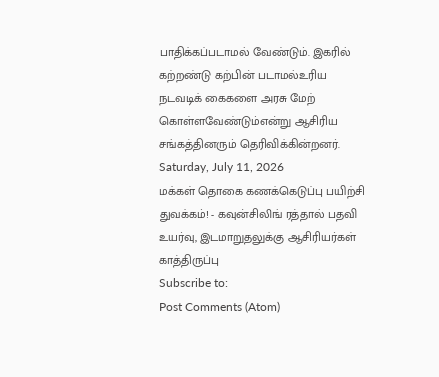பாதிக்கப்படாமல் வேண்டும். இகரில் கற்றண்டு கற்பின் படாமல்உரிய நடவடிக் கைகளை அரசு மேற் கொள்ளவேண்டும்என்று ஆசிரிய சங்கத்தினரும் தெரிவிக்கின்றனர்.
Saturday, July 11, 2026
மக்கள் தொகை கணக்கெடுப்பு பயிற்சி துவக்கம்! - கவுன்சிலிங் ரத்தால் பதவி உயர்வு, இடமாறுதலுக்கு ஆசிரியர்கள் காத்திருப்பு
Subscribe to:
Post Comments (Atom)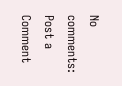No comments:
Post a Comment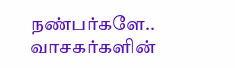நண்பர்களே.. வாசகர்களின்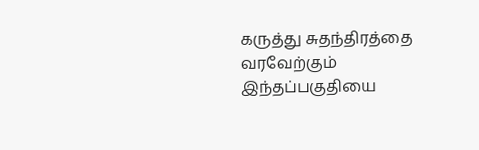கருத்து சுதந்திரத்தை வரவேற்கும் இந்தப்பகுதியை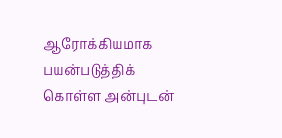ஆரோக்கியமாக பயன்படுத்திக் கொள்ள அன்புடன்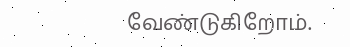வேண்டுகிறோம்.